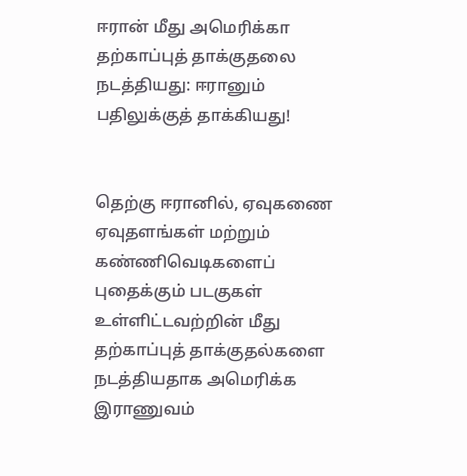ஈரான் மீது அமெரிக்கா தற்காப்புத் தாக்குதலை நடத்தியது: ஈரானும் பதிலுக்குத் தாக்கியது!


தெற்கு ஈரானில், ஏவுகணை ஏவுதளங்கள் மற்றும் கண்ணிவெடிகளைப் புதைக்கும் படகுகள் உள்ளிட்டவற்றின் மீது தற்காப்புத் தாக்குதல்களை நடத்தியதாக அமெரிக்க இராணுவம்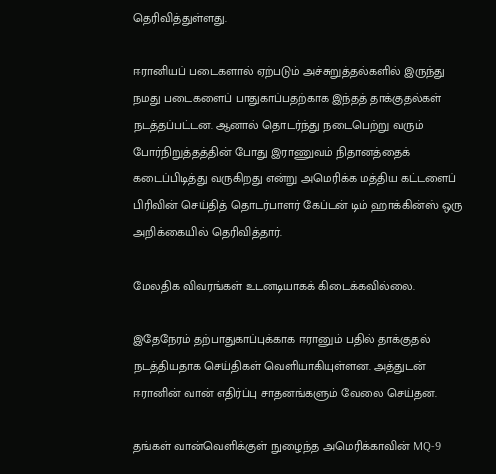தெரிவித்துள்ளது.

ஈரானியப் படைகளால் ஏற்படும் அச்சுறுத்தல்களில் இருந்து நமது படைகளைப் பாதுகாப்பதற்காக இந்தத் தாக்குதல்கள் நடத்தப்பட்டன. ஆனால் தொடர்ந்து நடைபெற்று வரும் போர்நிறுத்தத்தின் போது இராணுவம் நிதானத்தைக் கடைப்பிடித்து வருகிறது என்று அமெரிக்க மத்திய கட்டளைப் பிரிவின் செய்தித் தொடர்பாளர் கேப்டன் டிம் ஹாக்கின்ஸ் ஒரு அறிக்கையில் தெரிவித்தார்.

மேலதிக விவரங்கள் உடனடியாகக் கிடைக்கவில்லை.

இதேநேரம் தற்பாதுகாப்புக்காக ஈரானும் பதில் தாக்குதல் நடத்தியதாக செய்திகள் வெளியாகியுள்ளன. அத்துடன் ஈரானின் வான் எதிர்ப்பு சாதனங்களும் வேலை செய்தன.

தங்கள் வான்வெளிக்குள் நுழைந்த அமெரிக்காவின் MQ-9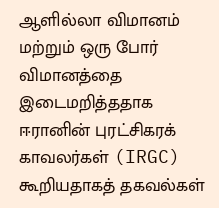ஆளில்லா விமானம் மற்றும் ஒரு போர் விமானத்தை இடைமறித்ததாக ஈரானின் புரட்சிகரக் காவலர்கள் (IRGC) கூறியதாகத் தகவல்கள்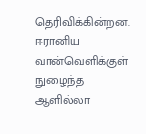தெரிவிக்கின்றன. ஈரானிய வான்வெளிக்குள் நுழைந்த ஆளில்லா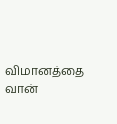விமானத்தை வான்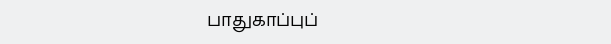பாதுகாப்புப்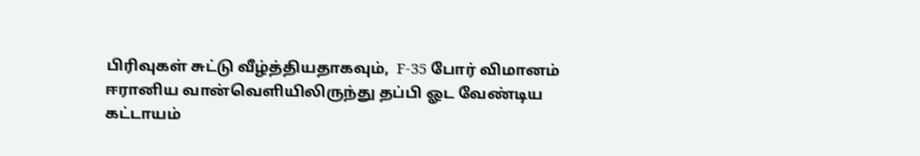பிரிவுகள் சுட்டு வீழ்த்தியதாகவும்,  F-35 போர் விமானம் ஈரானிய வான்வெளியிலிருந்து தப்பி ஓட வேண்டிய கட்டாயம்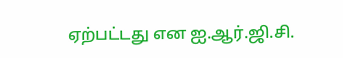ஏற்பட்டது என ஐ.ஆர்.ஜி.சி.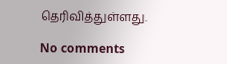தெரிவித்துள்ளது.

No comments